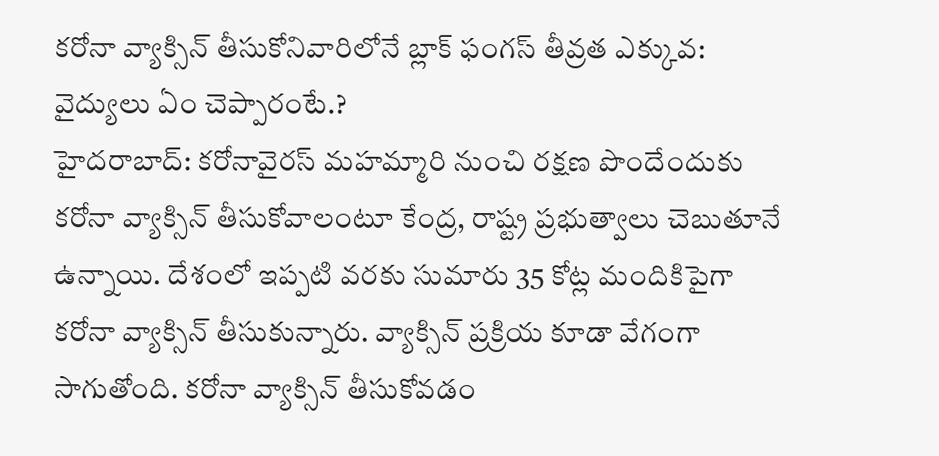కరోనా వ్యాక్సిన్ తీసుకోనివారిలోనే బ్లాక్ ఫంగస్ తీవ్రత ఎక్కువ: వైద్యులు ఏం చెప్పారంటే.?
హైదరాబాద్: కరోనావైరస్ మహమ్మారి నుంచి రక్షణ పొందేందుకు కరోనా వ్యాక్సిన్ తీసుకోవాలంటూ కేంద్ర, రాష్ట్ర ప్రభుత్వాలు చెబుతూనే ఉన్నాయి. దేశంలో ఇప్పటి వరకు సుమారు 35 కోట్ల మందికిపైగా కరోనా వ్యాక్సిన్ తీసుకున్నారు. వ్యాక్సిన్ ప్రక్రియ కూడా వేగంగా సాగుతోంది. కరోనా వ్యాక్సిన్ తీసుకోవడం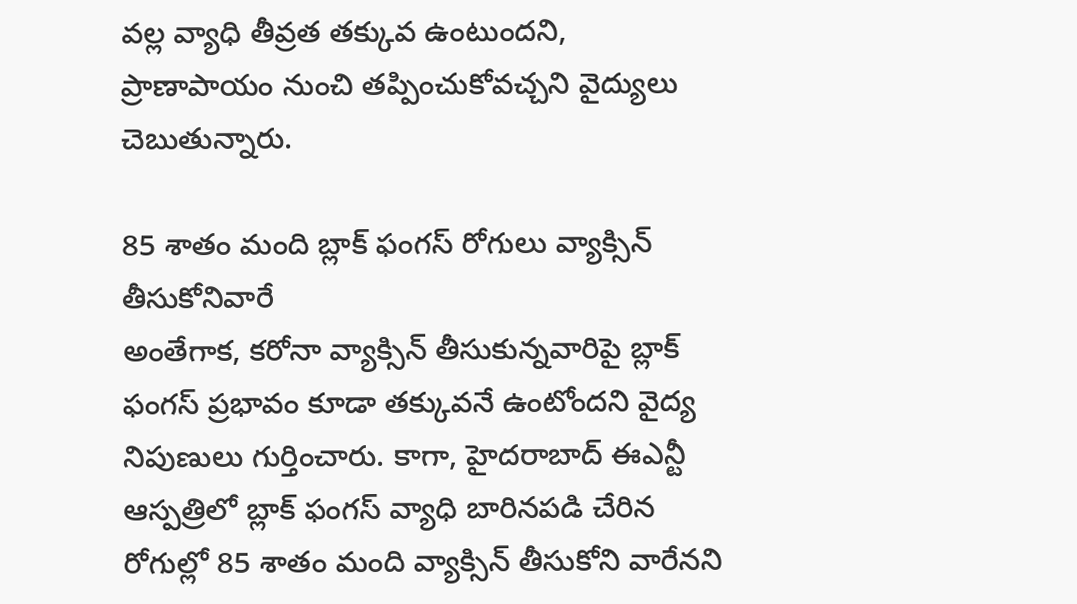వల్ల వ్యాధి తీవ్రత తక్కువ ఉంటుందని, ప్రాణాపాయం నుంచి తప్పించుకోవచ్చని వైద్యులు చెబుతున్నారు.

85 శాతం మంది బ్లాక్ ఫంగస్ రోగులు వ్యాక్సిన్ తీసుకోనివారే
అంతేగాక, కరోనా వ్యాక్సిన్ తీసుకున్నవారిపై బ్లాక్ ఫంగస్ ప్రభావం కూడా తక్కువనే ఉంటోందని వైద్య నిపుణులు గుర్తించారు. కాగా, హైదరాబాద్ ఈఎన్టీ ఆస్పత్రిలో బ్లాక్ ఫంగస్ వ్యాధి బారినపడి చేరిన రోగుల్లో 85 శాతం మంది వ్యాక్సిన్ తీసుకోని వారేనని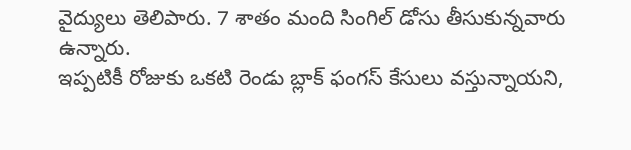వైద్యులు తెలిపారు. 7 శాతం మంది సింగిల్ డోసు తీసుకున్నవారు ఉన్నారు.
ఇప్పటికీ రోజుకు ఒకటి రెండు బ్లాక్ ఫంగస్ కేసులు వస్తున్నాయని,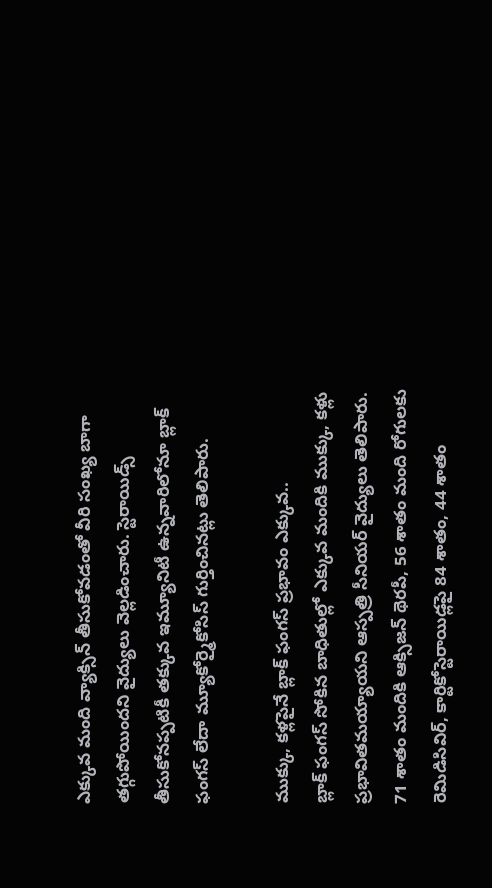ఎక్కువ మంది వ్యాక్సిన్ తీసుకోవడంతో వీరి సంఖ్య బాగా తగ్గుపోయిందని వైద్యులు వెల్లడించారు. స్టెరాయిడ్స్ తీసుకోనప్పటికీ తక్కువ ఇమ్యూనిటీ ఉన్నవారిలోనూ బ్లాక్ ఫంగస్ లేదా మ్యూకోర్మైకోసిస్ గుర్తించినట్లు తెలిపారు.

ముక్కు, కళ్లపైనే బ్లాక్ ఫంగస్ ప్రభావం ఎక్కువ..
బ్లాక్ ఫంగస్ సోకిన బాధితుల్లో ఎక్కువ మందికి ముక్కు, కళ్లు ప్రభావితమయ్యాయని ఆస్పత్రి సీనియర్ వైద్యులు తెలిపారు. 71 శాతం మందికి ఆక్సిజన్ థెరపీ, 56 శాతం మంది రోగులకు రెమిడిసివిర్, కార్టికోస్టెరాయిడ్లపై 84 శాతం, 44 శాతం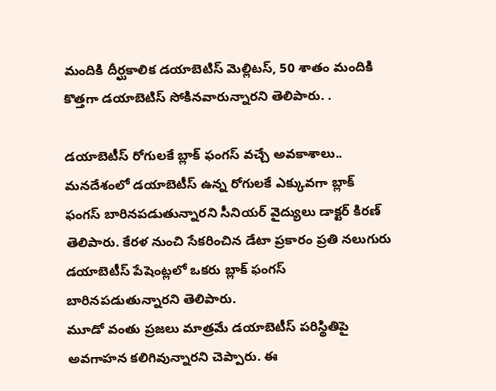మందికి దీర్ఘకాలిక డయాబెటిస్ మెల్లిటస్, 50 శాతం మందికి కొత్తగా డయాబెటిస్ సోకినవారున్నారని తెలిపారు. .

డయాబెటీస్ రోగులకే బ్లాక్ ఫంగస్ వచ్చే అవకాశాలు..
మనదేశంలో డయాబెటీస్ ఉన్న రోగులకే ఎక్కువగా బ్లాక్ ఫంగస్ బారినపడుతున్నారని సీనియర్ వైద్యులు డాక్టర్ కిరణ్ తెలిపారు. కేరళ నుంచి సేకరించిన డేటా ప్రకారం ప్రతి నలుగురు డయాబెటీస్ పేషెంట్లలో ఒకరు బ్లాక్ ఫంగస్ బారినపడుతున్నారని తెలిపారు.
మూడో వంతు ప్రజలు మాత్రమే డయాబెటీస్ పరిస్థితిపై అవగాహన కలిగివున్నారని చెప్పారు. ఈ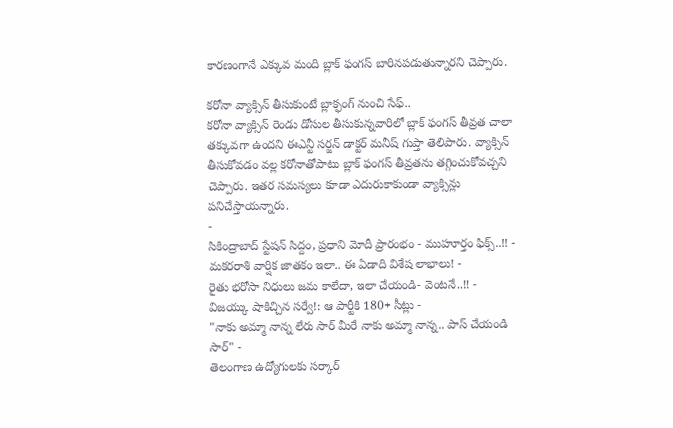కారణంగానే ఎక్కువ మంది బ్లాక్ ఫంగస్ బారినపడుతున్నారని చెప్పారు.

కరోనా వ్యాక్సిన్ తీసుకుంటే బ్లాక్ఫంగ్ నుంచి సేఫ్..
కరోనా వ్యాక్సిన్ రెండు డోసుల తీసుకున్నవారిలో బ్లాక్ ఫంగస్ తీవ్రత చాలా తక్కువగా ఉందని ఈఎన్టీ సర్జన్ డాక్టర్ మనీష్ గుప్తా తెలిపారు. వ్యాక్సిన్ తీసుకోవడం వల్ల కరోనాతోపాటు బ్లాక్ ఫంగస్ తీవ్రతను తగ్గించుకోవచ్చని చెప్పారు. ఇతర సమస్యలు కూడా ఎదురుకాకుండా వ్యాక్సిన్లు పనిచేస్తాయన్నారు.
-
సికింద్రాబాద్ స్టేషన్ సిద్దం, ప్రధాని మోదీ ప్రారంభం - ముహూర్తం ఫిక్స్..!! -
మకరరాశి వార్షిక జాతకం ఇలా.. ఈ ఏడాది విశేష లాభాలు! -
రైతు భరోసా నిధులు జమ కాలేదా, ఇలా చేయండి- వెంటనే..!! -
విజయ్కు షాకిచ్చిన సర్వే!: ఆ పార్టీకి 180+ సీట్లు -
"నాకు అమ్మా నాన్న లేరు సార్ మీరే నాకు అమ్మా నాన్న.. పాస్ చేయండి సార్" -
తెలంగాణ ఉద్యోగులకు సర్కార్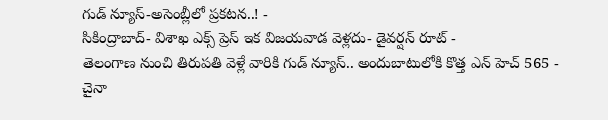గుడ్ న్యూస్-అసెంబ్లీలో ప్రకటన..! -
సికింద్రాబాద్- విశాఖ ఎక్స్ ప్రెస్ ఇక విజయవాడ వెళ్లదు- డైవర్షన్ రూట్ -
తెలంగాణ నుంచి తిరుపతి వెళ్లే వారికి గుడ్ న్యూస్.. అందుబాటులోకి కొత్త ఎన్ హెచ్ 565 -
చైనా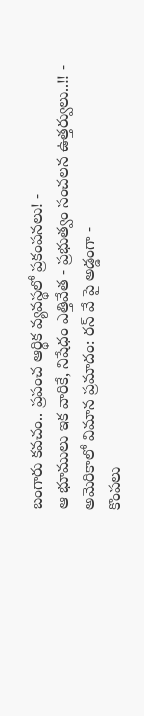బంగారు కవచం.. ప్రపంచ ఆర్థిక వ్యవస్థలో ప్రకంపనలు! -
ఆ భూములు ఇక వారికే, నిషేధం ఎత్తివేత - ప్రభుత్వం సంచలన ఉత్తర్వులు..!! -
అమెరికాలో విమాన ప్రమాదం: రన్ వే పై అడ్డంగా -
కొంపలు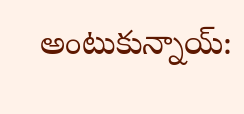అంటుకున్నాయ్: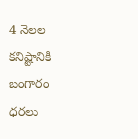4 నెలల కనిష్టానికి బంగారం ధరలు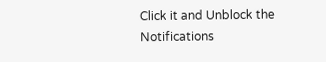Click it and Unblock the Notifications